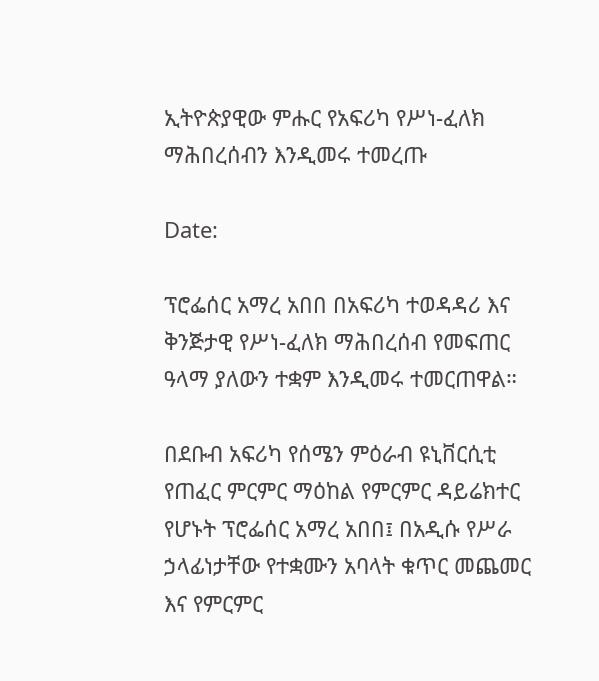ኢትዮጵያዊው ምሑር የአፍሪካ የሥነ-ፈለክ ማሕበረሰብን እንዲመሩ ተመረጡ

Date:

ፕሮፌሰር አማረ አበበ በአፍሪካ ተወዳዳሪ እና ቅንጅታዊ የሥነ-ፈለክ ማሕበረሰብ የመፍጠር ዓላማ ያለውን ተቋም እንዲመሩ ተመርጠዋል።

በደቡብ አፍሪካ የሰሜን ምዕራብ ዩኒቨርሲቲ የጠፈር ምርምር ማዕከል የምርምር ዳይሬክተር የሆኑት ፕሮፌሰር አማረ አበበ፤ በአዲሱ የሥራ ኃላፊነታቸው የተቋሙን አባላት ቁጥር መጨመር እና የምርምር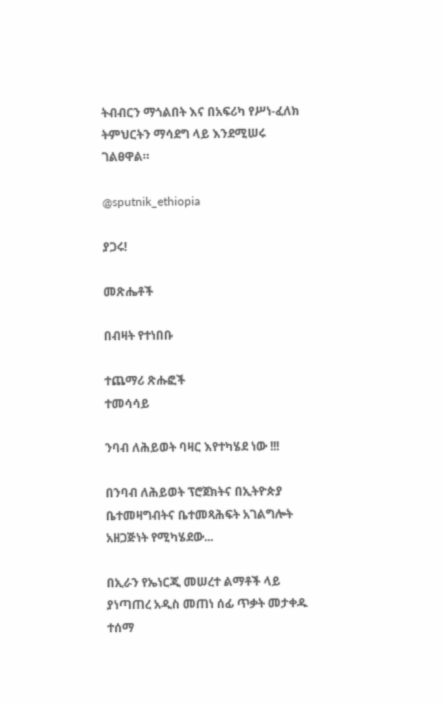ትብብርን ማጎልበት እና በአፍሪካ የሥነ-ፈለክ ትምህርትን ማሳደግ ላይ እንደሚሠሩ ገልፀዋል።

@sputnik_ethiopia

ያጋሩ!

መጽሔቶች

በብዛት የተነበቡ

ተጨማሪ ጽሑፎች
ተመሳሳይ

ንባብ ለሕይወት ባዛር እየተካሄደ ነው !!!

በንባብ ለሕይወት ፕሮጀክትና በኢትዮጵያ ቤተመዛግብትና ቤተመጻሕፍት አገልግሎት አዘጋጅነት የሚካሄደው...

በኢራን የኤነርጂ መሠረተ ልማቶች ላይ ያነጣጠረ አዲስ መጠነ ሰፊ ጥቃት መታቀዱ ተሰማ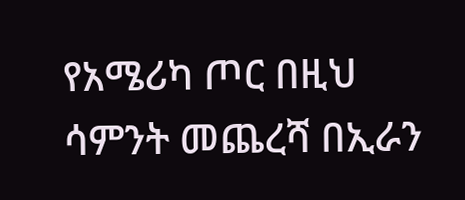የአሜሪካ ጦር በዚህ ሳምንት መጨረሻ በኢራን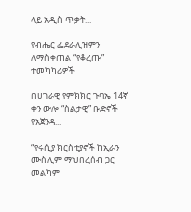ላይ አዲስ ጥቃት...

የብሔር ፌደራሊዝምን ለማስቀጠል “የቆረጡ” ተመካካሪዎች

በሀገራዊ የምክክር ጉባኤ 14ኛ ቀን ውሎ “ስልታዊ” ቡድኖች የአጀንዳ...

“የሩሲያ ክርስቲያኖች ከኢራን ሙስሊም ማህበረሰብ ጋር መልካም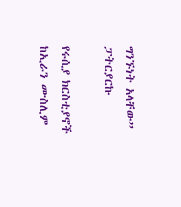ግንኙነት አላቸው” ፓትርያርኩ

የሩሲያ ክርስቲያኖች ከኢራን ሙስሊም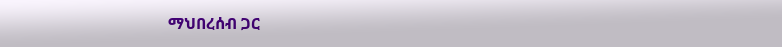ማህበረሰብ ጋር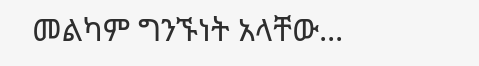መልካም ግንኙነት አላቸው...